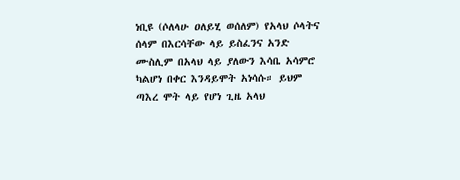ነቢዩ (ሶለላሁ ዐለይሂ ወሰለም) የአላህ ሶላትና ሰላም በእርሳቸው ላይ ይስፈንና አንድ ሙስሊም በአላህ ላይ ያለውን እሳቤ አሳምሮ ካልሆነ በቀር እንዳይሞት አነሳሱ። ይህም ጣእረ ሞት ላይ የሆነ ጊዜ አላህ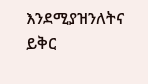እንደሚያዝንለትና ይቅር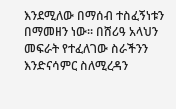እንደሚለው በማሰብ ተስፈኝነቱን በማመዘን ነው። በሸሪዓ አላህን መፍራት የተፈለገው ስራችንን እንድናሳምር ስለሚረዳን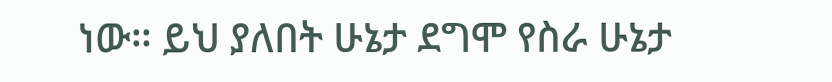ነው። ይህ ያለበት ሁኔታ ደግሞ የስራ ሁኔታ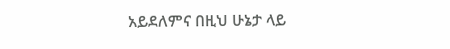አይደለምና በዚህ ሁኔታ ላይ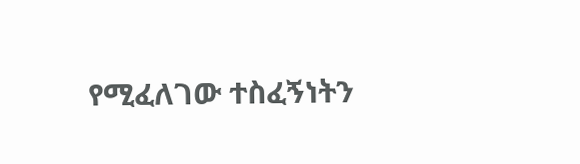የሚፈለገው ተስፈኝነትን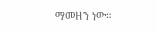ማመዘን ነው።